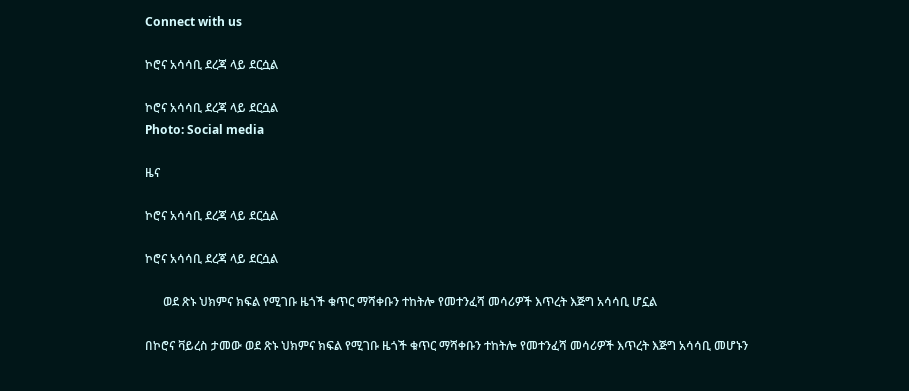Connect with us

ኮሮና አሳሳቢ ደረጃ ላይ ደርሷል

ኮሮና አሳሳቢ ደረጃ ላይ ደርሷል
Photo: Social media

ዜና

ኮሮና አሳሳቢ ደረጃ ላይ ደርሷል

ኮሮና አሳሳቢ ደረጃ ላይ ደርሷል

      ወደ ጽኑ ህክምና ክፍል የሚገቡ ዜጎች ቁጥር ማሻቀቡን ተከትሎ የመተንፈሻ መሳሪዎች እጥረት እጅግ አሳሳቢ ሆኗል

በኮሮና ቫይረስ ታመው ወደ ጽኑ ህክምና ክፍል የሚገቡ ዜጎች ቁጥር ማሻቀቡን ተከትሎ የመተንፈሻ መሳሪዎች እጥረት እጅግ አሳሳቢ መሆኑን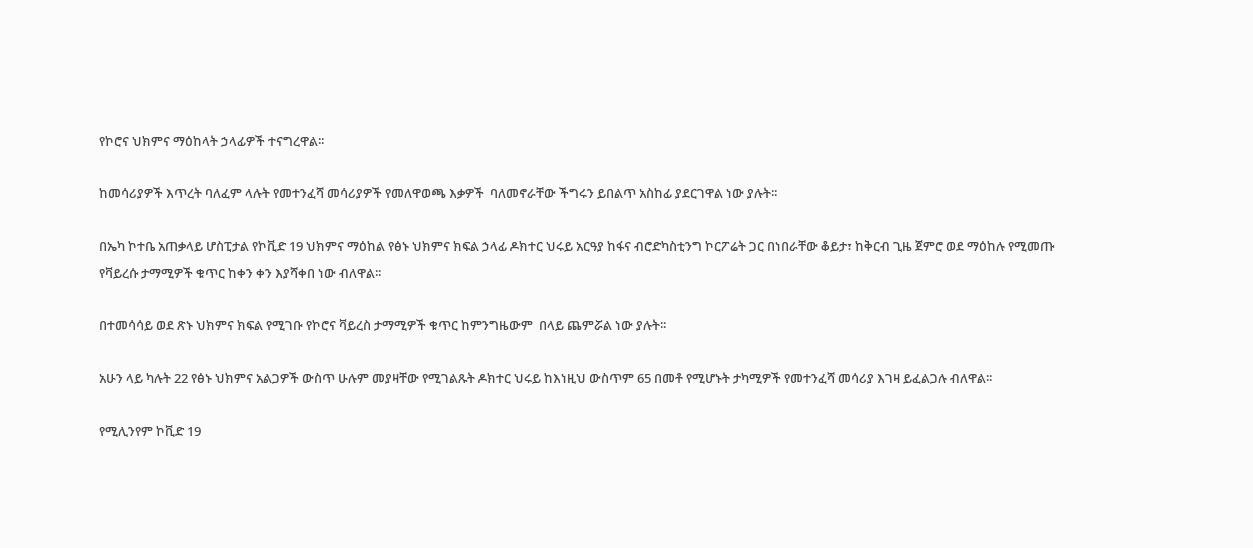የኮሮና ህክምና ማዕከላት ኃላፊዎች ተናግረዋል፡፡

ከመሳሪያዎች እጥረት ባለፈም ላሉት የመተንፈሻ መሳሪያዎች የመለዋወጫ እቃዎች  ባለመኖራቸው ችግሩን ይበልጥ አስከፊ ያደርገዋል ነው ያሉት፡፡

በኤካ ኮተቤ አጠቃላይ ሆስፒታል የኮቪድ 19 ህክምና ማዕከል የፅኑ ህክምና ክፍል ኃላፊ ዶክተር ህሩይ አርዓያ ከፋና ብሮድካስቲንግ ኮርፖሬት ጋር በነበራቸው ቆይታ፣ ከቅርብ ጊዜ ጀምሮ ወደ ማዕከሉ የሚመጡ የቫይረሱ ታማሚዎች ቁጥር ከቀን ቀን እያሻቀበ ነው ብለዋል፡፡

በተመሳሳይ ወደ ጽኑ ህክምና ክፍል የሚገቡ የኮሮና ቫይረስ ታማሚዎች ቁጥር ከምንግዜውም  በላይ ጨምሯል ነው ያሉት፡፡

አሁን ላይ ካሉት 22 የፅኑ ህክምና አልጋዎች ውስጥ ሁሉም መያዛቸው የሚገልጹት ዶክተር ህሩይ ከእነዚህ ውስጥም 65 በመቶ የሚሆኑት ታካሚዎች የመተንፈሻ መሳሪያ እገዛ ይፈልጋሉ ብለዋል፡፡

የሚሊንየም ኮቪድ 19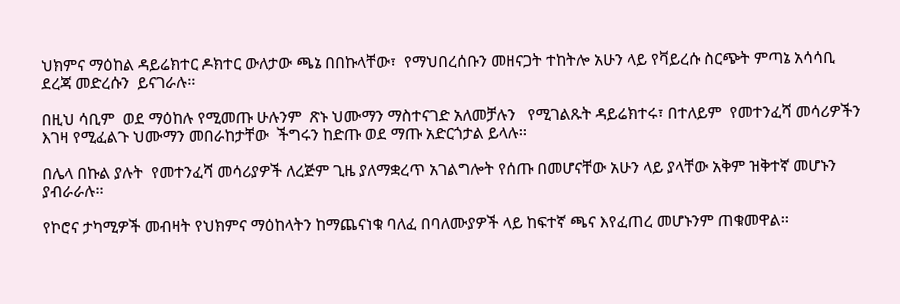ህክምና ማዕከል ዳይሬክተር ዶክተር ውለታው ጫኔ በበኩላቸው፣  የማህበረሰቡን መዘናጋት ተከትሎ አሁን ላይ የቫይረሱ ስርጭት ምጣኔ አሳሳቢ ደረጃ መድረሱን  ይናገራሉ፡፡

በዚህ ሳቢም  ወደ ማዕከሉ የሚመጡ ሁሉንም  ጽኑ ህሙማን ማስተናገድ አለመቻሉን   የሚገልጹት ዳይሬክተሩ፣ በተለይም  የመተንፈሻ መሳሪዎችን እገዛ የሚፈልጉ ህሙማን መበራከታቸው  ችግሩን ከድጡ ወደ ማጡ አድርጎታል ይላሉ፡፡

በሌላ በኩል ያሉት  የመተንፈሻ መሳሪያዎች ለረጅም ጊዜ ያለማቋረጥ አገልግሎት የሰጡ በመሆናቸው አሁን ላይ ያላቸው አቅም ዝቅተኛ መሆኑን ያብራራሉ፡፡

የኮሮና ታካሚዎች መብዛት የህክምና ማዕከላትን ከማጨናነቁ ባለፈ በባለሙያዎች ላይ ከፍተኛ ጫና እየፈጠረ መሆኑንም ጠቁመዋል፡፡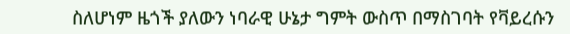ስለሆነም ዜጎች ያለውን ነባራዊ ሁኔታ ግምት ውስጥ በማስገባት የቫይረሱን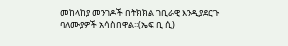መከላከያ መንገዶች በትክክል ገቢራዊ እንዲያደርጉ ባለሙያዎች አሳስበዋል፡፡(ኤፍ ቢ ሲ)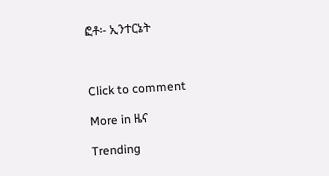ፎቶ፡- ኢንተርኔት



Click to comment

More in ዜና

Trending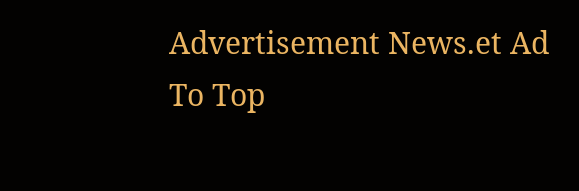Advertisement News.et Ad
To Top